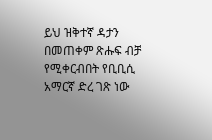ይህ ዝቅተኛ ዳታን በመጠቀም ጽሑፍ ብቻ የሚቀርብበት የቢቢሲ አማርኛ ድረ ገጽ ነው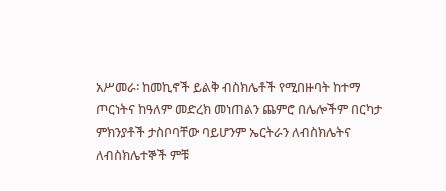አሥመራ፡ ከመኪኖች ይልቅ ብስክሌቶች የሚበዙባት ከተማ
ጦርነትና ከዓለም መድረክ መነጠልን ጨምሮ በሌሎችም በርካታ ምክንያቶች ታስቦባቸው ባይሆንም ኤርትራን ለብስክሌትና ለብስክሌተኞች ምቹ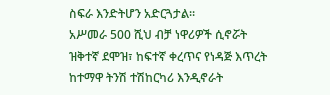ስፍራ እንድትሆን አድርጓታል።
አሥመራ 500 ሺህ ብቻ ነዋሪዎች ሲኖሯት ዝቅተኛ ደሞዝ፣ ከፍተኛ ቀረጥና የነዳጅ እጥረት ከተማዋ ትንሽ ተሽከርካሪ እንዲኖራት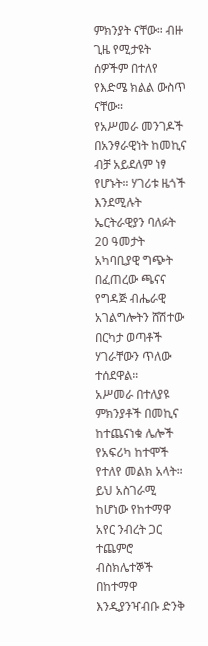ምክንያት ናቸው። ብዙ ጊዜ የሚታዩት ሰዎችም በተለየ የእድሜ ክልል ውስጥ ናቸው።
የአሥመራ መንገዶች በአንፃራዊነት ከመኪና ብቻ አይደለም ነፃ የሆኑት። ሃገሪቱ ዜጎች እንደሚሉት ኤርትራዊያን ባለፉት 20 ዓመታት አካባቢያዊ ግጭት በፈጠረው ጫናና የግዳጅ ብሔራዊ አገልግሎትን ሸሽተው በርካታ ወጣቶች ሃገራቸውን ጥለው ተሰደዋል።
አሥመራ በተለያዩ ምክንያቶች በመኪና ከተጨናነቁ ሌሎች የአፍሪካ ከተሞች የተለየ መልክ አላት። ይህ አስገራሚ ከሆነው የከተማዋ አየር ንብረት ጋር ተጨምሮ ብስክሌተኞች በከተማዋ እንዲያንዣብቡ ድንቅ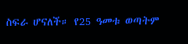ስፍራ ሆናለች። የ25 ዓመቱ ወጣትም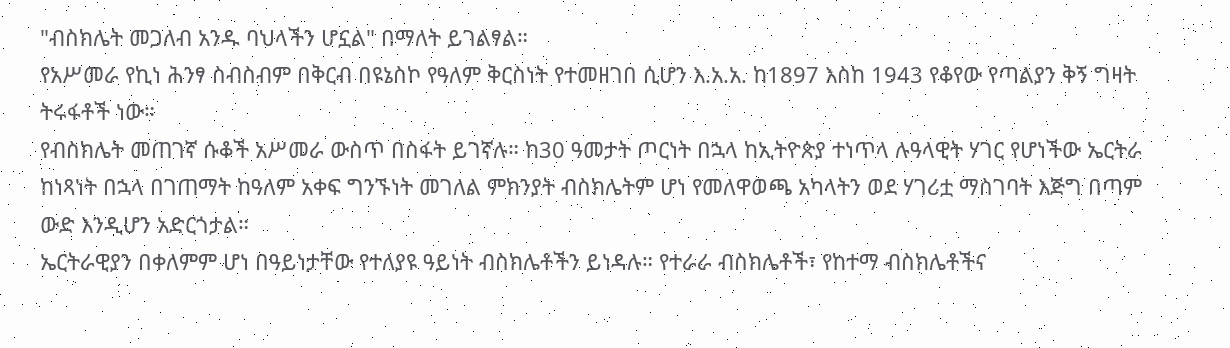"ብስክሌት መጋለብ አንዱ ባህላችን ሆኗል" በማለት ይገልፃል።
የአሥመራ የኪነ ሕንፃ ስብስብም በቅርብ በዩኔስኮ የዓለም ቅርስነት የተመዘገበ ሲሆን እ.አ.አ. ከ1897 እስከ 1943 የቆየው የጣልያን ቅኝ ግዛት ትሩፋቶች ነው።
የብስክሌት መጠገኛ ሱቆች አሥመራ ውስጥ በስፋት ይገኛሉ። ከ30 ዓመታት ጦርነት በኋላ ከኢትዮጵያ ተነጥላ ሉዓላዊት ሃገር የሆነችው ኤርትራ ከነጻነት በኋላ በገጠማት ከዓለም አቀፍ ግንኙነት መገለል ምክንያት ብስክሌትም ሆነ የመለዋወጫ አካላትን ወደ ሃገሪቷ ማስገባት እጅግ በጣም ውድ እንዲሆን አድርጎታል።
ኤርትራዊያን በቀለምም ሆነ በዓይነታቸው የተለያዩ ዓይነት ብስክሌቶችን ይነዳሉ። የተራራ ብስክሌቶች፣ የከተማ ብስክሌቶችና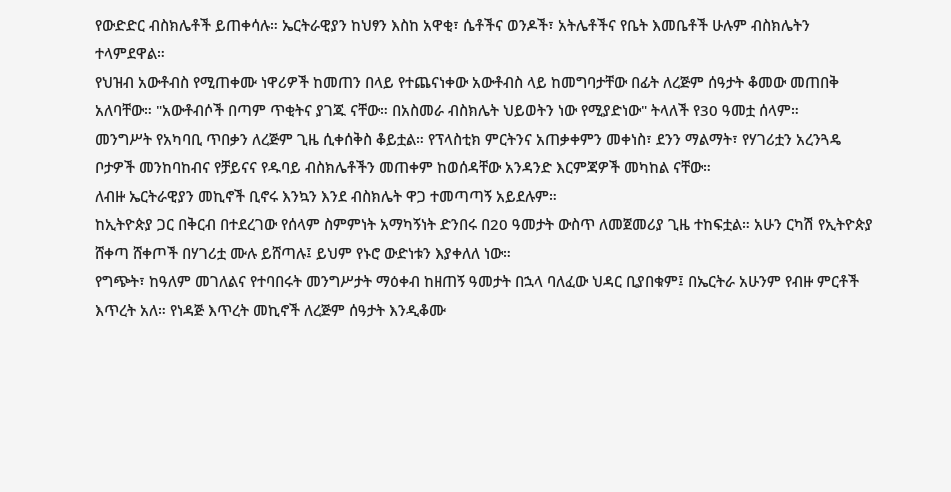የውድድር ብስክሌቶች ይጠቀሳሉ። ኤርትራዊያን ከህፃን እስከ አዋቂ፣ ሴቶችና ወንዶች፣ አትሌቶችና የቤት እመቤቶች ሁሉም ብስክሌትን ተላምደዋል።
የህዝብ አውቶብስ የሚጠቀሙ ነዋሪዎች ከመጠን በላይ የተጨናነቀው አውቶብስ ላይ ከመግባታቸው በፊት ለረጅም ሰዓታት ቆመው መጠበቅ አለባቸው። "አውቶብሶች በጣም ጥቂትና ያገጁ ናቸው። በአስመራ ብስክሌት ህይወትን ነው የሚያድነው" ትላለች የ30 ዓመቷ ሰላም።
መንግሥት የአካባቢ ጥበቃን ለረጅም ጊዜ ሲቀሰቅስ ቆይቷል። የፕላስቲክ ምርትንና አጠቃቀምን መቀነስ፣ ደንን ማልማት፣ የሃገሪቷን አረንጓዴ ቦታዎች መንከባከብና የቻይናና የዱባይ ብስክሌቶችን መጠቀም ከወሰዳቸው አንዳንድ እርምጃዎች መካከል ናቸው።
ለብዙ ኤርትራዊያን መኪኖች ቢኖሩ እንኳን እንደ ብስክሌት ዋጋ ተመጣጣኝ አይደሉም።
ከኢትዮጵያ ጋር በቅርብ በተደረገው የሰላም ስምምነት አማካኝነት ድንበሩ በ20 ዓመታት ውስጥ ለመጀመሪያ ጊዜ ተከፍቷል። አሁን ርካሽ የኢትዮጵያ ሸቀጣ ሸቀጦች በሃገሪቷ ሙሉ ይሸጣሉ፤ ይህም የኑሮ ውድነቱን እያቀለለ ነው።
የግጭት፣ ከዓለም መገለልና የተባበሩት መንግሥታት ማዕቀብ ከዘጠኝ ዓመታት በኋላ ባለፈው ህዳር ቢያበቁም፤ በኤርትራ አሁንም የብዙ ምርቶች እጥረት አለ። የነዳጅ እጥረት መኪኖች ለረጅም ሰዓታት እንዲቆሙ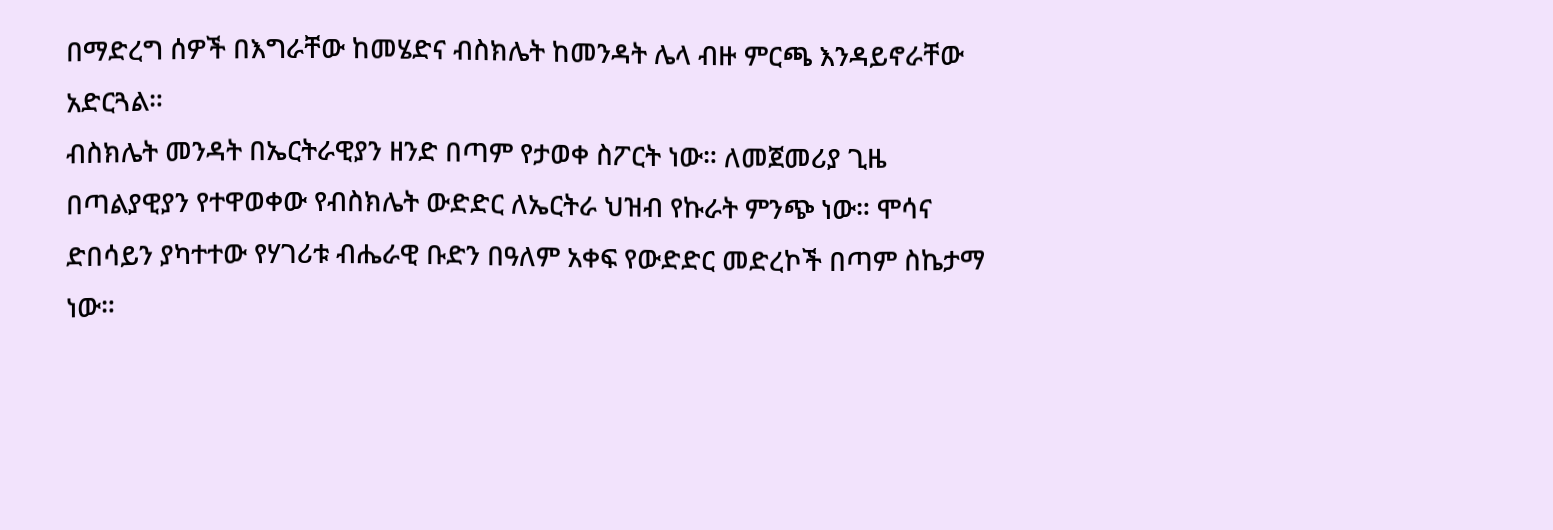በማድረግ ሰዎች በእግራቸው ከመሄድና ብስክሌት ከመንዳት ሌላ ብዙ ምርጫ እንዳይኖራቸው አድርጓል።
ብስክሌት መንዳት በኤርትራዊያን ዘንድ በጣም የታወቀ ስፖርት ነው። ለመጀመሪያ ጊዜ በጣልያዊያን የተዋወቀው የብስክሌት ውድድር ለኤርትራ ህዝብ የኩራት ምንጭ ነው። ሞሳና ድበሳይን ያካተተው የሃገሪቱ ብሔራዊ ቡድን በዓለም አቀፍ የውድድር መድረኮች በጣም ስኬታማ ነው።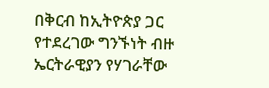በቅርብ ከኢትዮጵያ ጋር የተደረገው ግንኙነት ብዙ ኤርትራዊያን የሃገራቸው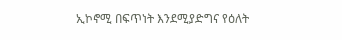ኢኮኖሚ በፍጥነት እንደሚያድግና የዕለት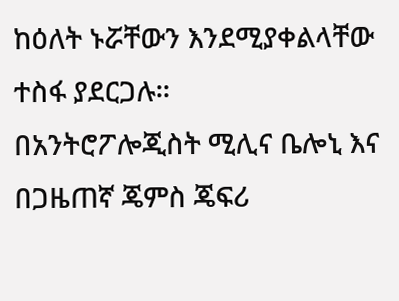ከዕለት ኑሯቸውን እንደሚያቀልላቸው ተስፋ ያደርጋሉ።
በአንትሮፖሎጂስት ሚሊና ቤሎኒ እና በጋዜጠኛ ጄምስ ጄፍሪ